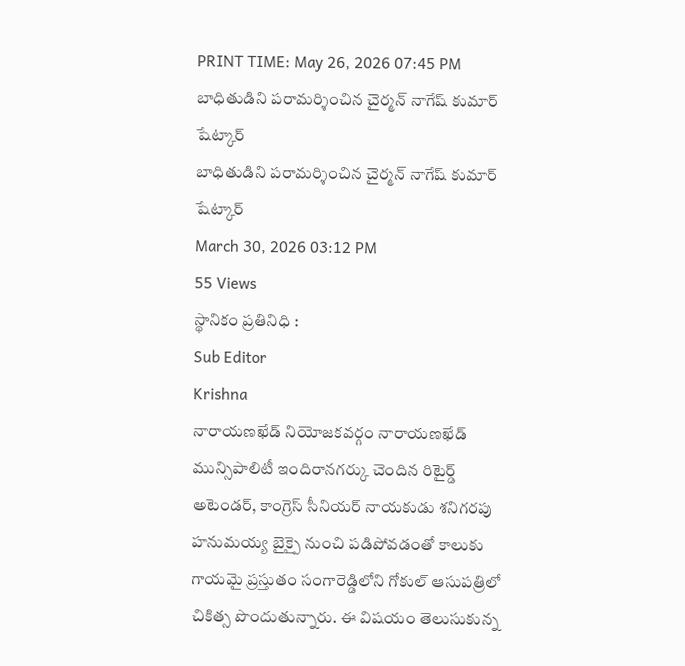PRINT TIME: May 26, 2026 07:45 PM
బాధితుడిని పరామర్శించిన చైర్మన్ నాగేష్ కుమార్ షేట్కార్
బాధితుడిని పరామర్శించిన చైర్మన్ నాగేష్ కుమార్ షేట్కార్
March 30, 2026 03:12 PM
55 Views
స్థానికం ప్రతినిధి :
Sub Editor
Krishna
నారాయణఖేడ్ నియోజకవర్గం నారాయణఖేడ్ మున్సిపాలిటీ ఇందిరానగర్కు చెందిన రిటైర్డ్ అటెండర్, కాంగ్రెస్ సీనియర్ నాయకుడు శనిగరపు హనుమయ్య బైక్పై నుంచి పడిపోవడంతో కాలుకు గాయమై ప్రస్తుతం సంగారెడ్డిలోని గోకుల్ ఆసుపత్రిలో చికిత్స పొందుతున్నారు. ఈ విషయం తెలుసుకున్న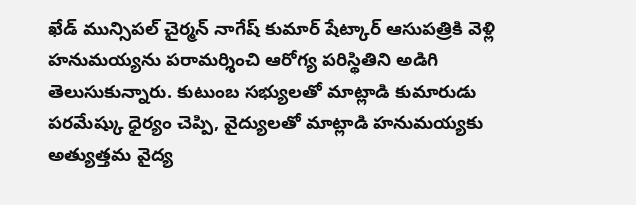ఖేడ్ మున్సిపల్ చైర్మన్ నాగేష్ కుమార్ షేట్కార్ ఆసుపత్రికి వెళ్లి హనుమయ్యను పరామర్శించి ఆరోగ్య పరిస్థితిని అడిగి తెలుసుకున్నారు. కుటుంబ సభ్యులతో మాట్లాడి కుమారుడు పరమేష్కు ధైర్యం చెప్పి, వైద్యులతో మాట్లాడి హనుమయ్యకు అత్యుత్తమ వైద్య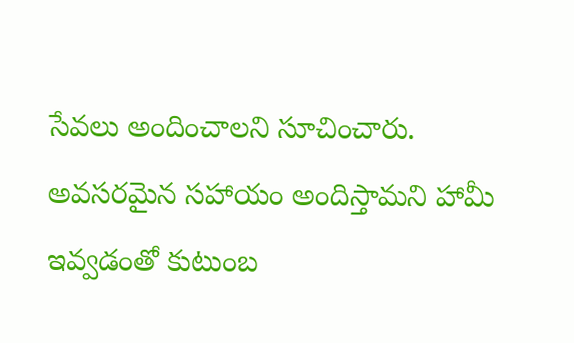సేవలు అందించాలని సూచించారు. అవసరమైన సహాయం అందిస్తామని హామీ ఇవ్వడంతో కుటుంబ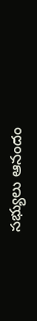సభ్యులు ఆనందం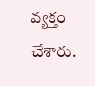వ్యక్తం చేశారు.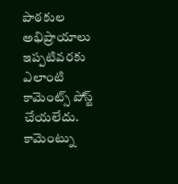పాఠకుల అభిప్రాయాలు
ఇప్పటివరకు ఎలాంటి కామెంట్స్ పోస్ట్ చేయలేదు.
కామెంట్ను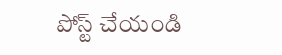పోస్ట్ చేయండి